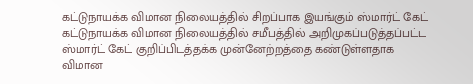கட்டுநாயக்க விமான நிலையத்தில் சிறப்பாக இயங்கும் ஸ்மார்ட் கேட்
கட்டுநாயக்க விமான நிலையத்தில் சமீபத்தில் அறிமுகப்படுத்தப்பட்ட ஸ்மார்ட் கேட் குறிப்பிடத்தக்க முன்னேற்றத்தை கண்டுள்ளதாக விமான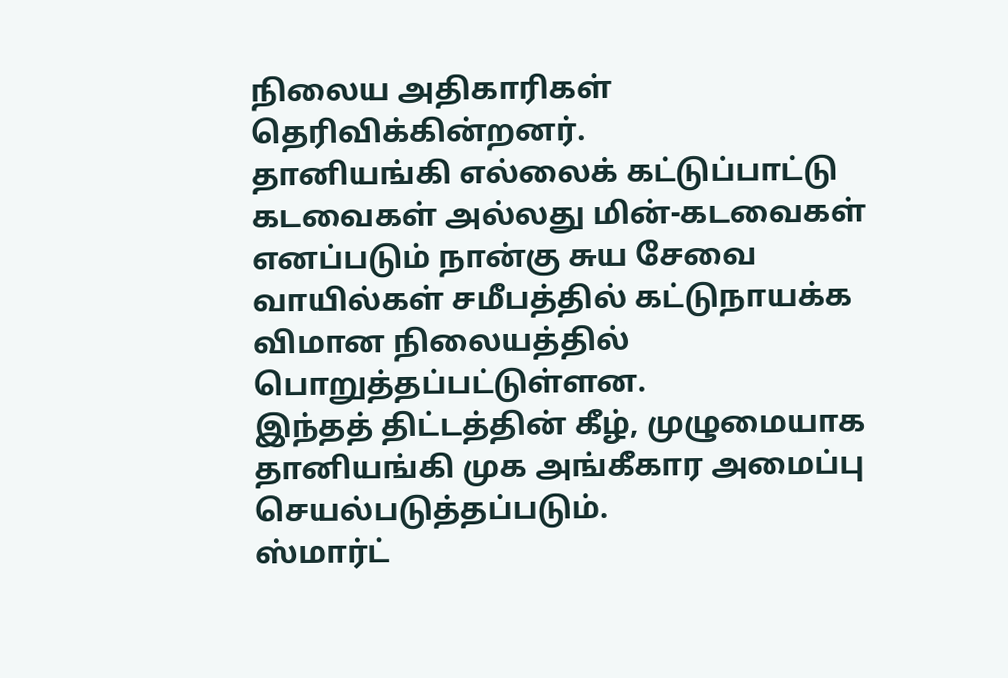நிலைய அதிகாரிகள் தெரிவிக்கின்றனர்.
தானியங்கி எல்லைக் கட்டுப்பாட்டு கடவைகள் அல்லது மின்-கடவைகள் எனப்படும் நான்கு சுய சேவை வாயில்கள் சமீபத்தில் கட்டுநாயக்க விமான நிலையத்தில் பொறுத்தப்பட்டுள்ளன.
இந்தத் திட்டத்தின் கீழ், முழுமையாக தானியங்கி முக அங்கீகார அமைப்பு செயல்படுத்தப்படும்.
ஸ்மார்ட்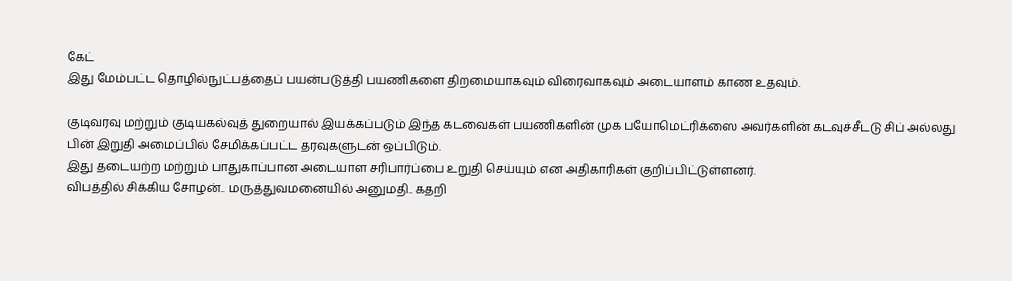கேட்
இது மேம்பட்ட தொழில்நுட்பத்தைப் பயன்படுத்தி பயணிகளை திறமையாகவும் விரைவாகவும் அடையாளம் காண உதவும்.

குடிவரவு மற்றும் குடியகல்வுத் துறையால் இயக்கப்படும் இந்த கடவைகள் பயணிகளின் முக பயோமெட்ரிக்ஸை அவர்களின் கடவுச்சீடடு சிப் அல்லது பின் இறுதி அமைப்பில் சேமிக்கப்பட்ட தரவுகளுடன் ஒப்பிடும்.
இது தடையற்ற மற்றும் பாதுகாப்பான அடையாள சரிபார்ப்பை உறுதி செய்யும் என அதிகாரிகள் குறிப்பிட்டுள்ளனர்.
விபத்தில் சிக்கிய சோழன்.. மருத்துவமனையில் அனுமதி.. கதறி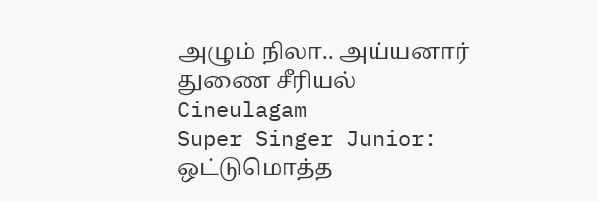அழும் நிலா.. அய்யனார் துணை சீரியல் Cineulagam
Super Singer Junior: ஒட்டுமொத்த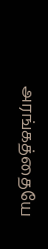அரங்கத்தையே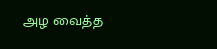அழ வைத்த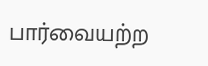பார்வையற்ற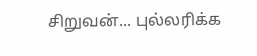சிறுவன்... புல்லரிக்க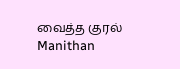வைத்த குரல் Manithan